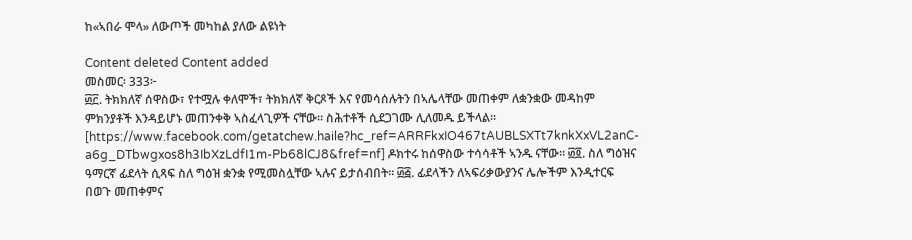ከ«ኣበራ ሞላ» ለውጦች መካከል ያለው ልዩነት

Content deleted Content added
መስመር፡ 333፦
፴፫. ትክክለኛ ሰዋስው፣ የተሟሉ ቀለሞች፣ ትክክለኛ ቅርጾች እና የመሳሰሉትን በኣሌላቸው መጠቀም ለቋንቋው መዳከም ምክንያቶች እንዳይሆኑ መጠንቀቅ ኣስፈላጊዎች ናቸው። ስሕተቶች ሲደጋገሙ ሊለመዱ ይችላል። [https://www.facebook.com/getatchew.haile?hc_ref=ARRFkxIO467tAUBLSXTt7knkXxVL2anC-a6g_DTbwgxos8h3IbXzLdfI1m-Pb68lCJ8&fref=nf] ዶክተሩ ከሰዋስው ተሳሳቶች ኣንዱ ናቸው። ፴፬. ስለ ግዕዝና ዓማርኛ ፊደላት ሲጻፍ ስለ ግዕዝ ቋንቋ የሚመስሏቸው ኣሉና ይታሰብበት። ፴፭. ፊደላችን ለኣፍሪቃውያንና ሌሎችም እንዲተርፍ በወጉ መጠቀምና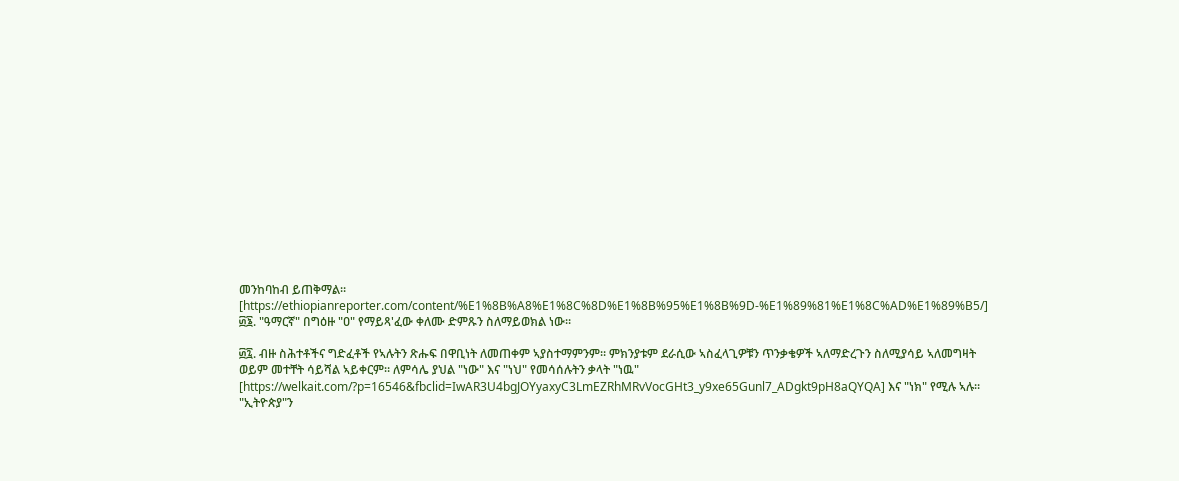መንከባከብ ይጠቅማል። [https://ethiopianreporter.com/content/%E1%8B%A8%E1%8C%8D%E1%8B%95%E1%8B%9D-%E1%89%81%E1%8C%AD%E1%89%B5/] ፴፮. "ዓማርኛ" በግዕዙ "ዐ" የማይጻ'ፈው ቀለሙ ድምጹን ስለማይወክል ነው።

፴፯. ብዙ ስሕተቶችና ግድፈቶች የኣሉትን ጽሑፍ በዋቢነት ለመጠቀም ኣያስተማምንም። ምክንያቱም ደራሲው ኣስፈላጊዎቹን ጥንቃቄዎች ኣለማድረጉን ስለሚያሳይ ኣለመግዛት ወይም መተቸት ሳይሻል ኣይቀርም። ለምሳሌ ያህል "ነው" እና "ነህ" የመሳሰሉትን ቃላት "ነዉ" [https://welkait.com/?p=16546&fbclid=IwAR3U4bgJOYyaxyC3LmEZRhMRvVocGHt3_y9xe65Gunl7_ADgkt9pH8aQYQA] እና "ነክ" የሚሉ ኣሉ። "ኢትዮጵያ"ን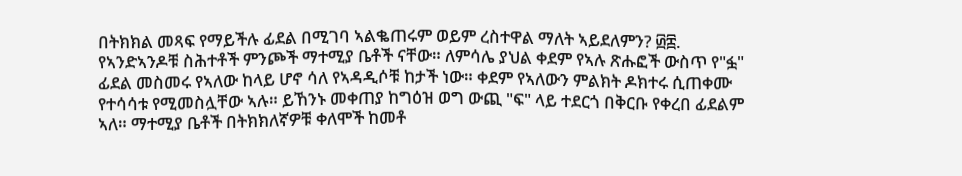በትክክል መጻፍ የማይችሉ ፊደል በሚገባ ኣልቈጠሩም ወይም ረስተዋል ማለት ኣይደለምን? ፴፰. የኣንድኣንዶቹ ስሕተቶች ምንጮች ማተሚያ ቤቶች ናቸው። ለምሳሌ ያህል ቀደም የኣሉ ጽሑፎች ውስጥ የ"ፏ" ፊደል መስመሩ የኣለው ከላይ ሆኖ ሳለ የኣዳዲሶቹ ከታች ነው። ቀደም የኣለውን ምልክት ዶክተሩ ሲጠቀሙ የተሳሳቱ የሚመስሏቸው ኣሉ። ይኸንኑ መቀጠያ ከግዕዝ ወግ ውጪ "ፍ" ላይ ተደርጎ በቅርቡ የቀረበ ፊደልም ኣለ። ማተሚያ ቤቶች በትክክለኛዎቹ ቀለሞች ከመቶ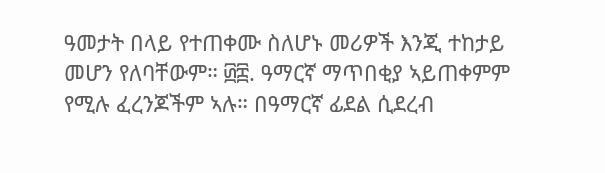ዓመታት በላይ የተጠቀሙ ስለሆኑ መሪዎች እንጂ ተከታይ መሆን የለባቸውም። ፴፰. ዓማርኛ ማጥበቂያ ኣይጠቀምም የሚሉ ፈረንጆችም ኣሉ። በዓማርኛ ፊደል ሲደረብ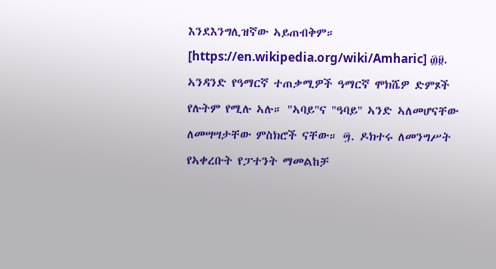እንደእንግሊዝኛው ኣይጠብቅም። [https://en.wikipedia.org/wiki/Amharic] ፴፱. ኣንዳንድ የዓማርኛ ተጠቃሚዎች ዓማርኛ ሞክሼዎ ድምጾች የሉትም የሚሉ ኣሉ። "ኣባይ"ና "ዓባይ" ኣንድ ኣለመሆናቸው ለመሣሣታቸው ምስክሮች ናቸው። ፵. ዶክተሩ ለመንግሥት የኣቀረቡት የፓተንት ማመልከቻ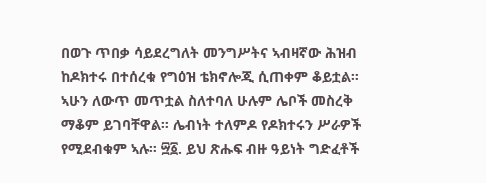በወጉ ጥበቃ ሳይደረግለት መንግሥትና ኣብዛኛው ሕዝብ ከዶክተሩ በተሰረቁ የግዕዝ ቴክኖሎጂ ሲጠቀም ቆይቷል። ኣሁን ለውጥ መጥቷል ስለተባለ ሁሉም ሌቦች መስረቅ ማቆም ይገባቸዋል። ሌብነት ተለምዶ የዶክተሩን ሥራዎች የሚደብቁም ኣሉ። ፵፩. ይህ ጽሑፍ ብዙ ዓይነት ግድፈቶች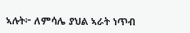ኣሉት፦ ለምሳሌ ያህል ኣራት ነጥብ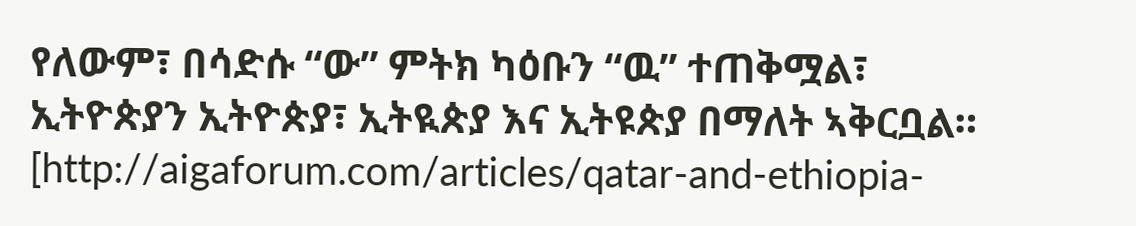የለውም፣ በሳድሱ “ው” ምትክ ካዕቡን “ዉ” ተጠቅሟል፣ ኢትዮጵያን ኢትዮጵያ፣ ኢትዪጵያ እና ኢትዩጵያ በማለት ኣቅርቧል። [http://aigaforum.com/articles/qatar-and-ethiopia-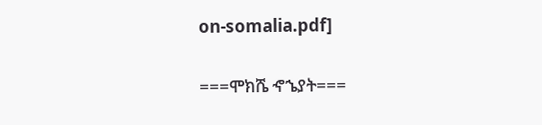on-somalia.pdf]

===ሞክሼ ኆኄያት===